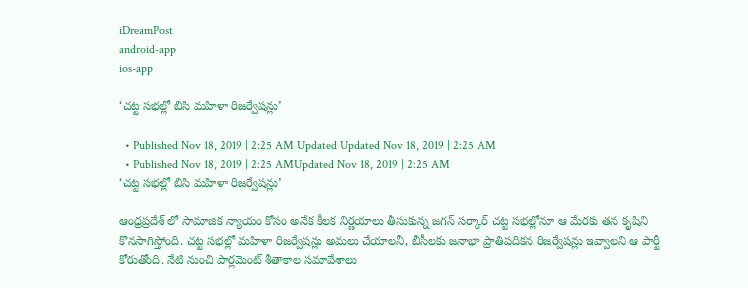iDreamPost
android-app
ios-app

‘చట్ట సభల్లో బిసి మహిళా రిజర్వేషన్లు’

  • Published Nov 18, 2019 | 2:25 AM Updated Updated Nov 18, 2019 | 2:25 AM
  • Published Nov 18, 2019 | 2:25 AMUpdated Nov 18, 2019 | 2:25 AM
‘చట్ట సభల్లో బిసి మహిళా రిజర్వేషన్లు’

ఆంధ్రప్రదేశ్ లో సామాజిక న్యాయం కోసం అనేక కీలక నిర్ణయాలు తీసుకున్న జగన్ సర్కార్ చట్ట సభల్లోనూ ఆ మేరకు తన కృషిని కొనసాగిస్తోంది. చట్ట సభల్లో మహిళా రిజర్వేషన్లు అమలు చేయాలనీ, బీసీలకు జనాభా ప్రాతిపదికన రిజర్వేషన్లు ఇవ్వాలని ఆ పార్టీ కోరుతోంది. నేటి నుంచి పార్లమెంట్ శీతాకాల సమావేశాలు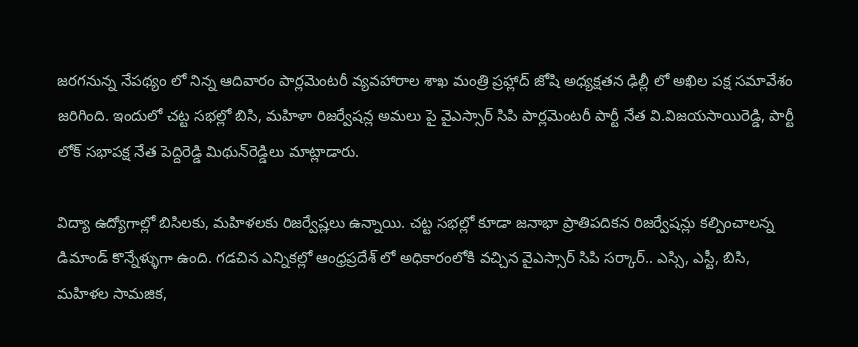జరగనున్న నేపథ్యం లో నిన్న ఆదివారం పార్లమెంటరీ వ్యవహారాల శాఖ మంత్రి ప్రహ్లాద్‌ జోషి అధ్యక్షతన ఢిల్లీ లో అఖిల పక్ష సమావేశం జరిగింది. ఇందులో చట్ట సభల్లో బిసి, మహిళా రిజర్వేషన్ల అమలు పై వైఎస్సార్ సిపి పార్లమెంటరీ పార్టీ నేత వి.విజయసాయిరెడ్డి, పార్టీ లోక్‌ సభాపక్ష నేత పెద్దిరెడ్డి మిథున్‌రెడ్డిలు మాట్లాడారు.

విద్యా ఉద్యోగాల్లో బిసిలకు, మహిళలకు రిజర్వేష్లలు ఉన్నాయి. చట్ట సభల్లో కూడా జనాభా ప్రాతిపదికన రిజర్వేషన్లు కల్పించాలన్న డిమాండ్ కొన్నేళ్ళుగా ఉంది. గడచిన ఎన్నికల్లో ఆంధ్రప్రదేశ్ లో అధికారంలోకి వచ్చిన వైఎస్సార్ సిపి సర్కార్.. ఎస్సి, ఎస్టీ, బిసి, మహిళల సామజిక,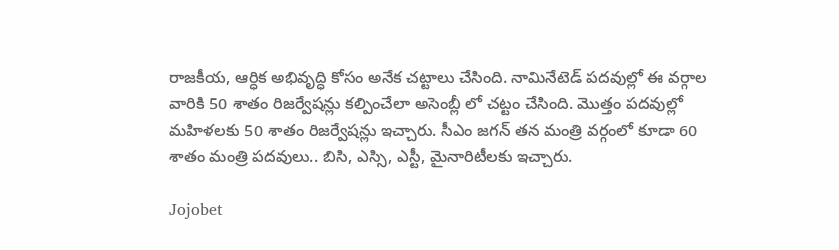రాజకీయ, ఆర్ధిక అభివృద్ధి కోసం అనేక చట్టాలు చేసింది. నామినేటెడ్ పదవుల్లో ఈ వర్గాల వారికి 50 శాతం రిజర్వేషన్లు కల్పించేలా అసెంబ్లీ లో చట్టం చేసింది. మొత్తం పదవుల్లో మహిళలకు 50 శాతం రిజర్వేషన్లు ఇచ్చారు. సీఎం జగన్ తన మంత్రి వర్గంలో కూడా 60 శాతం మంత్రి పదవులు.. బిసి, ఎస్సి, ఎస్టీ, మైనారిటీలకు ఇచ్చారు.

Jojobet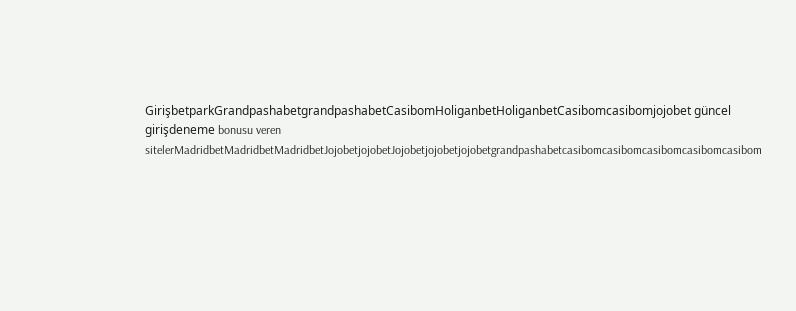GirişbetparkGrandpashabetgrandpashabetCasibomHoliganbetHoliganbetCasibomcasibomjojobet güncel girişdeneme bonusu veren sitelerMadridbetMadridbetMadridbetJojobetjojobetJojobetjojobetjojobetgrandpashabetcasibomcasibomcasibomcasibomcasibom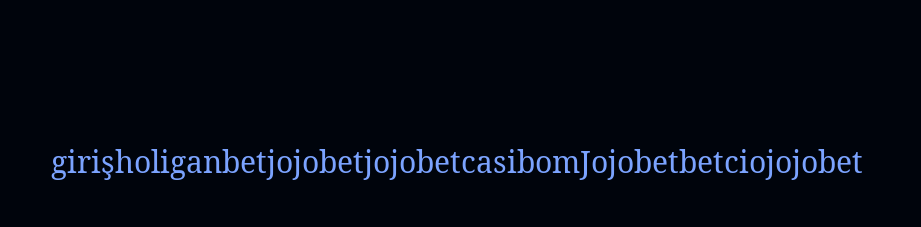girişholiganbetjojobetjojobetcasibomJojobetbetciojojobet